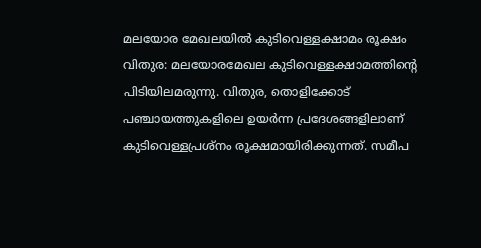മലയോര മേഖലയിൽ കുടിവെള്ളക്ഷാമം രൂക്ഷം
വിതുര: മലയോരമേഖല കുടിവെള്ളക്ഷാമത്തിന്റെ പിടിയിലമരുന്നു. വിതുര, തൊളിക്കോട് പഞ്ചായത്തുകളിലെ ഉയർന്ന പ്രദേശങ്ങളിലാണ് കുടിവെള്ളപ്രശ്നം രൂക്ഷമായിരിക്കുന്നത്. സമീപ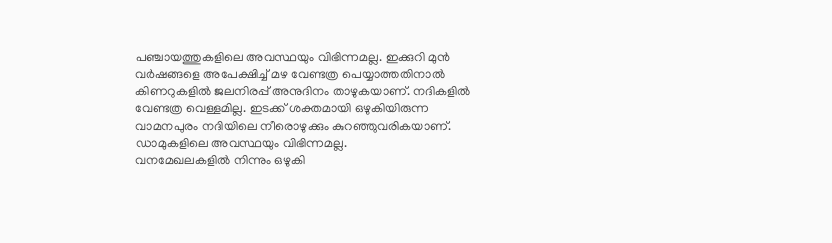പഞ്ചായത്തുകളിലെ അവസ്ഥയും വിഭിന്നമല്ല. ഇക്കുറി മുൻ വർഷങ്ങളെ അപേക്ഷിച്ച് മഴ വേണ്ടത്ര പെയ്യാത്തതിനാൽ കിണറുകളിൽ ജലനിരപ്പ് അനുദിനം താഴുകയാണ്. നദികളിൽ വേണ്ടത്ര വെള്ളമില്ല. ഇടക്ക് ശക്തമായി ഒഴുകിയിരുന്ന വാമനപുരം നദിയിലെ നീരൊഴുക്കും കുറഞ്ഞുവരികയാണ്. ഡാമുകളിലെ അവസ്ഥയും വിഭിന്നമല്ല.
വനമേഖലകളിൽ നിന്നും ഒഴുകി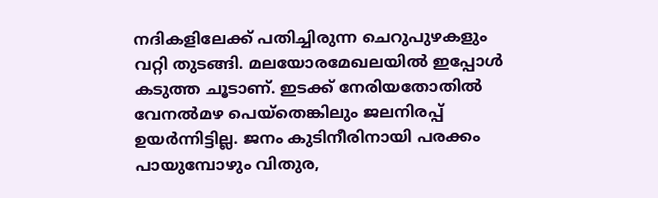നദികളിലേക്ക് പതിച്ചിരുന്ന ചെറുപുഴകളും വറ്റി തുടങ്ങി. മലയോരമേഖലയിൽ ഇപ്പോൾ കടുത്ത ചൂടാണ്. ഇടക്ക് നേരിയതോതിൽ വേനൽമഴ പെയ്തെങ്കിലും ജലനിരപ്പ് ഉയർന്നിട്ടില്ല. ജനം കുടിനീരിനായി പരക്കം പായുമ്പോഴും വിതുര,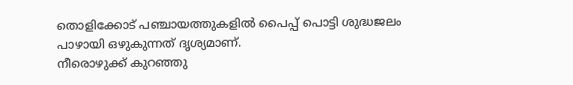തൊളിക്കോട് പഞ്ചായത്തുകളിൽ പൈപ്പ് പൊട്ടി ശുദ്ധജലം പാഴായി ഒഴുകുന്നത് ദൃശ്യമാണ്.
നീരൊഴുക്ക് കുറഞ്ഞു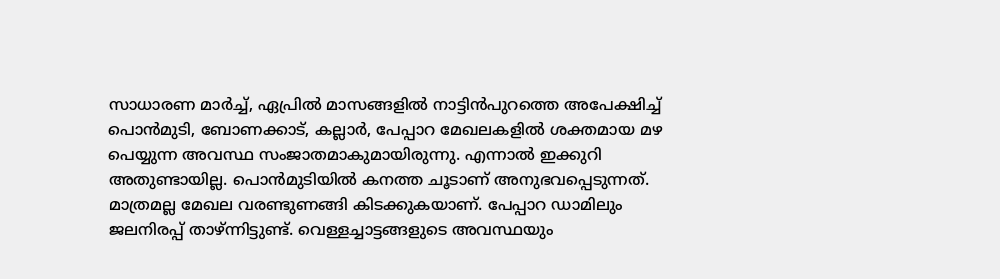സാധാരണ മാർച്ച്, ഏപ്രിൽ മാസങ്ങളിൽ നാട്ടിൻപുറത്തെ അപേക്ഷിച്ച് പൊൻമുടി, ബോണക്കാട്, കല്ലാർ, പേപ്പാറ മേഖലകളിൽ ശക്തമായ മഴ പെയ്യുന്ന അവസ്ഥ സംജാതമാകുമായിരുന്നു. എന്നാൽ ഇക്കുറി അതുണ്ടായില്ല. പൊൻമുടിയിൽ കനത്ത ചൂടാണ് അനുഭവപ്പെടുന്നത്. മാത്രമല്ല മേഖല വരണ്ടുണങ്ങി കിടക്കുകയാണ്. പേപ്പാറ ഡാമിലും ജലനിരപ്പ് താഴ്ന്നിട്ടുണ്ട്. വെള്ളച്ചാട്ടങ്ങളുടെ അവസ്ഥയും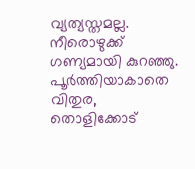വ്യത്യസ്തമല്ല. നീരൊഴുക്ക് ഗണ്യമായി കുറഞ്ഞു.
പൂർത്തിയാകാതെ വിതുര, തൊളിക്കോട്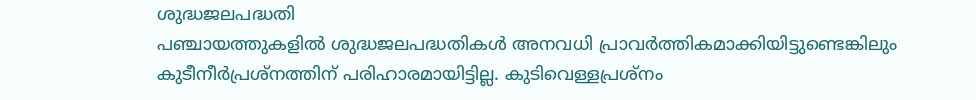ശുദ്ധജലപദ്ധതി
പഞ്ചായത്തുകളിൽ ശുദ്ധജലപദ്ധതികൾ അനവധി പ്രാവർത്തികമാക്കിയിട്ടുണ്ടെങ്കിലും കുടീനീർപ്രശ്നത്തിന് പരിഹാരമായിട്ടില്ല. കുടിവെള്ളപ്രശ്നം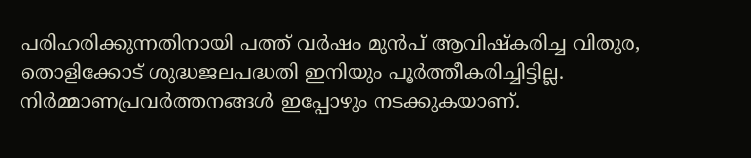പരിഹരിക്കുന്നതിനായി പത്ത് വർഷം മുൻപ് ആവിഷ്കരിച്ച വിതുര, തൊളിക്കോട് ശുദ്ധജലപദ്ധതി ഇനിയും പൂർത്തീകരിച്ചിട്ടില്ല. നിർമ്മാണപ്രവർത്തനങ്ങൾ ഇപ്പോഴും നടക്കുകയാണ്.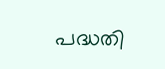പദ്ധതി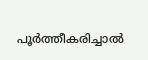പൂർത്തീകരിച്ചാൽ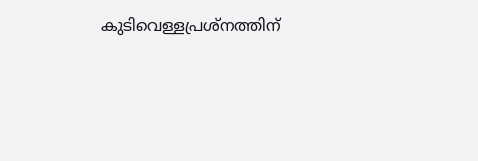കുടിവെള്ളപ്രശ്നത്തിന്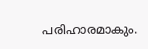പരിഹാരമാകും.